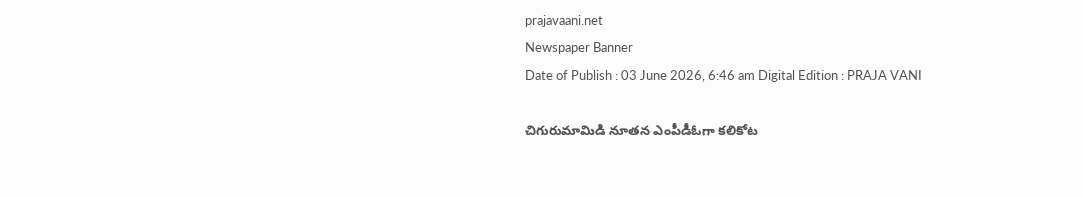prajavaani.net
Newspaper Banner
Date of Publish : 03 June 2026, 6:46 am Digital Edition : PRAJA VANI

చిగురుమామిడి నూతన ఎంపీడీఓగా కలికోట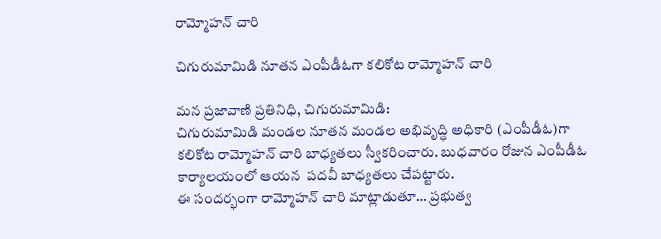రామ్మోహన్ చారి

చిగురుమామిడి నూతన ఎంపీడీఓగా కలికోట రామ్మోహన్ చారి

మన ప్రజావాణి ప్రతినిధి, చిగురుమామిడి:
చిగురుమామిడి మండల నూతన మండల అభివృద్ధి అధికారి (ఎంపీడీఓ)గా కలికోట రామ్మోహన్ చారి బాధ్యతలు స్వీకరించారు. బుధవారం రోజున ఎంపీడీఓ కార్యాలయంలో ఆయన  పదవీ బాధ్యతలు చేపట్టారు.
ఈ సందర్భంగా రామ్మోహన్ చారి మాట్లాడుతూ… ప్రభుత్వ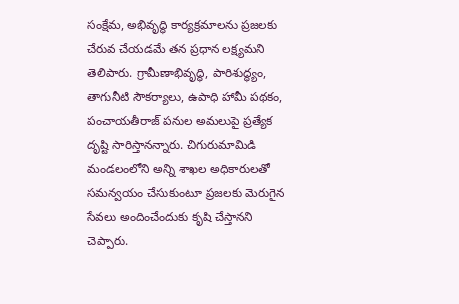సంక్షేమ, అభివృద్ధి కార్యక్రమాలను ప్రజలకు చేరువ చేయడమే తన ప్రధాన లక్ష్యమని తెలిపారు. గ్రామీణాభివృద్ధి, పారిశుద్ధ్యం, తాగునీటి సౌకర్యాలు, ఉపాధి హామీ పథకం, పంచాయతీరాజ్ పనుల అమలుపై ప్రత్యేక దృష్టి సారిస్తానన్నారు. చిగురుమామిడి మండలంలోని అన్ని శాఖల అధికారులతో సమన్వయం చేసుకుంటూ ప్రజలకు మెరుగైన సేవలు అందించేందుకు కృషి చేస్తానని చెప్పారు.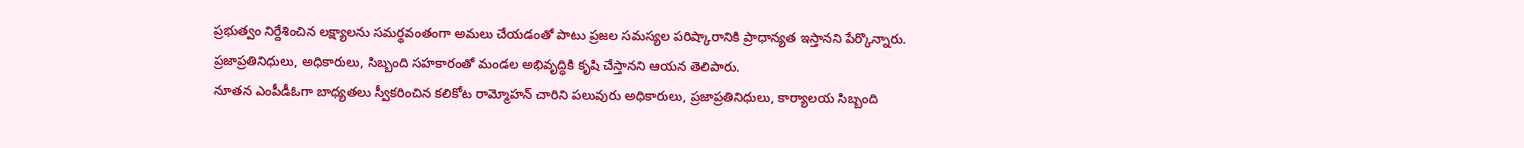ప్రభుత్వం నిర్దేశించిన లక్ష్యాలను సమర్థవంతంగా అమలు చేయడంతో పాటు ప్రజల సమస్యల పరిష్కారానికి ప్రాధాన్యత ఇస్తానని పేర్కొన్నారు. ప్రజాప్రతినిధులు, అధికారులు, సిబ్బంది సహకారంతో మండల అభివృద్ధికి కృషి చేస్తానని ఆయన తెలిపారు.
నూతన ఎంపీడీఓగా బాధ్యతలు స్వీకరించిన కలికోట రామ్మోహన్ చారిని పలువురు అధికారులు, ప్రజాప్రతినిధులు, కార్యాలయ సిబ్బంది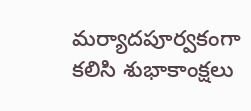మర్యాదపూర్వకంగా కలిసి శుభాకాంక్షలు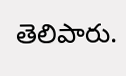తెలిపారు.